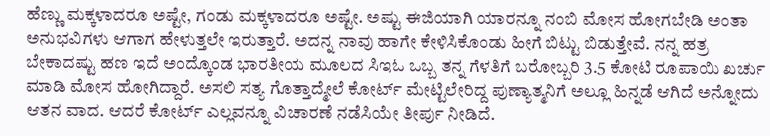ಹೆಣ್ಣು ಮಕ್ಕಳಾದರೂ ಅಷ್ಟೇ, ಗಂಡು ಮಕ್ಕಳಾದರೂ ಅಷ್ಟೇ. ಅಷ್ಟು ಈಜಿಯಾಗಿ ಯಾರನ್ನೂ ನಂಬಿ ಮೋಸ ಹೋಗಬೇಡಿ ಅಂತಾ ಅನುಭವಿಗಳು ಆಗಾಗ ಹೇಳುತ್ತಲೇ ಇರುತ್ತಾರೆ. ಅದನ್ನ ನಾವು ಹಾಗೇ ಕೇಳಿಸಿಕೊಂಡು ಹೀಗೆ ಬಿಟ್ಟು ಬಿಡುತ್ತೇವೆ. ನನ್ನ ಹತ್ರ ಬೇಕಾದಷ್ಟು ಹಣ ಇದೆ ಅಂದ್ಕೊಂಡ ಭಾರತೀಯ ಮೂಲದ ಸಿಇಓ ಒಬ್ಬ ತನ್ನ ಗೆಳತಿಗೆ ಬರೋಬ್ಬರಿ 3.5 ಕೋಟಿ ರೂಪಾಯಿ ಖರ್ಚು ಮಾಡಿ ಮೋಸ ಹೋಗಿದ್ದಾರೆ. ಅಸಲಿ ಸತ್ಯ ಗೊತ್ತಾದ್ಮೇಲೆ ಕೋರ್ಟ್ ಮೇಟ್ಟಿಲೇರಿದ್ದ ಪುಣ್ಯಾತ್ಮನಿಗೆ ಅಲ್ಲೂ ಹಿನ್ನಡೆ ಆಗಿದೆ ಅನ್ನೋದು ಆತನ ವಾದ. ಆದರೆ ಕೋರ್ಟ್ ಎಲ್ಲವನ್ನೂ ವಿಚಾರಣೆ ನಡೆಸಿಯೇ ತೀರ್ಪು ನೀಡಿದೆ.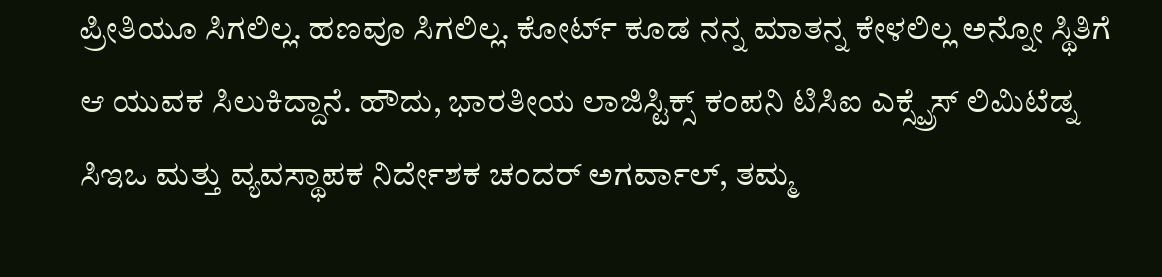ಪ್ರೀತಿಯೂ ಸಿಗಲಿಲ್ಲ. ಹಣವೂ ಸಿಗಲಿಲ್ಲ. ಕೋರ್ಟ್ ಕೂಡ ನನ್ನ ಮಾತನ್ನ ಕೇಳಲಿಲ್ಲ ಅನ್ನೋ ಸ್ಥಿತಿಗೆ ಆ ಯುವಕ ಸಿಲುಕಿದ್ದಾನೆ. ಹೌದು, ಭಾರತೀಯ ಲಾಜಿಸ್ಟಿಕ್ಸ್ ಕಂಪನಿ ಟಿಸಿಐ ಎಕ್ಸ್ಪ್ರೆಸ್ ಲಿಮಿಟೆಡ್ನ ಸಿಇಒ ಮತ್ತು ವ್ಯವಸ್ಥಾಪಕ ನಿರ್ದೇಶಕ ಚಂದರ್ ಅಗರ್ವಾಲ್, ತಮ್ಮ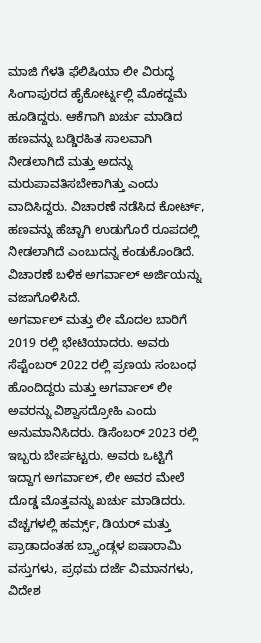ಮಾಜಿ ಗೆಳತಿ ಫೆಲಿಷಿಯಾ ಲೀ ವಿರುದ್ಧ ಸಿಂಗಾಪುರದ ಹೈಕೋರ್ಟ್ನಲ್ಲಿ ಮೊಕದ್ದಮೆ ಹೂಡಿದ್ದರು. ಆಕೆಗಾಗಿ ಖರ್ಚು ಮಾಡಿದ ಹಣವನ್ನು ಬಡ್ಡಿರಹಿತ ಸಾಲವಾಗಿ ನೀಡಲಾಗಿದೆ ಮತ್ತು ಅದನ್ನು ಮರುಪಾವತಿಸಬೇಕಾಗಿತ್ತು ಎಂದು ವಾದಿಸಿದ್ದರು. ವಿಚಾರಣೆ ನಡೆಸಿದ ಕೋರ್ಟ್, ಹಣವನ್ನು ಹೆಚ್ಚಾಗಿ ಉಡುಗೊರೆ ರೂಪದಲ್ಲಿ ನೀಡಲಾಗಿದೆ ಎಂಬುದನ್ನ ಕಂಡುಕೊಂಡಿದೆ. ವಿಚಾರಣೆ ಬಳಿಕ ಅಗರ್ವಾಲ್ ಅರ್ಜಿಯನ್ನು ವಜಾಗೊಳಿಸಿದೆ.
ಅಗರ್ವಾಲ್ ಮತ್ತು ಲೀ ಮೊದಲ ಬಾರಿಗೆ 2019 ರಲ್ಲಿ ಭೇಟಿಯಾದರು. ಅವರು ಸೆಪ್ಟೆಂಬರ್ 2022 ರಲ್ಲಿ ಪ್ರಣಯ ಸಂಬಂಧ ಹೊಂದಿದ್ದರು ಮತ್ತು ಅಗರ್ವಾಲ್ ಲೀ ಅವರನ್ನು ವಿಶ್ವಾಸದ್ರೋಹಿ ಎಂದು ಅನುಮಾನಿಸಿದರು. ಡಿಸೆಂಬರ್ 2023 ರಲ್ಲಿ ಇಬ್ಬರು ಬೇರ್ಪಟ್ಟರು. ಅವರು ಒಟ್ಟಿಗೆ ಇದ್ದಾಗ ಅಗರ್ವಾಲ್, ಲೀ ಅವರ ಮೇಲೆ ದೊಡ್ಡ ಮೊತ್ತವನ್ನು ಖರ್ಚು ಮಾಡಿದರು. ವೆಚ್ಚಗಳಲ್ಲಿ ಹರ್ಮ್ಸ್, ಡಿಯರ್ ಮತ್ತು ಪ್ರಾಡಾದಂತಹ ಬ್ರ್ಯಾಂಡ್ಗಳ ಐಷಾರಾಮಿ ವಸ್ತುಗಳು, ಪ್ರಥಮ ದರ್ಜೆ ವಿಮಾನಗಳು, ವಿದೇಶ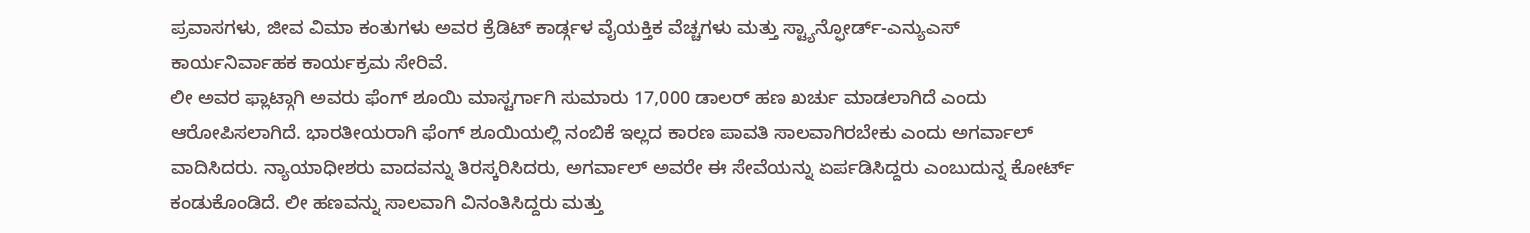ಪ್ರವಾಸಗಳು, ಜೀವ ವಿಮಾ ಕಂತುಗಳು ಅವರ ಕ್ರೆಡಿಟ್ ಕಾರ್ಡ್ಗಳ ವೈಯಕ್ತಿಕ ವೆಚ್ಚಗಳು ಮತ್ತು ಸ್ಟ್ಯಾನ್ಫೋರ್ಡ್-ಎನ್ಯುಎಸ್ ಕಾರ್ಯನಿರ್ವಾಹಕ ಕಾರ್ಯಕ್ರಮ ಸೇರಿವೆ.
ಲೀ ಅವರ ಫ್ಲಾಟ್ಗಾಗಿ ಅವರು ಫೆಂಗ್ ಶೂಯಿ ಮಾಸ್ಟರ್ಗಾಗಿ ಸುಮಾರು 17,000 ಡಾಲರ್ ಹಣ ಖರ್ಚು ಮಾಡಲಾಗಿದೆ ಎಂದು ಆರೋಪಿಸಲಾಗಿದೆ. ಭಾರತೀಯರಾಗಿ ಫೆಂಗ್ ಶೂಯಿಯಲ್ಲಿ ನಂಬಿಕೆ ಇಲ್ಲದ ಕಾರಣ ಪಾವತಿ ಸಾಲವಾಗಿರಬೇಕು ಎಂದು ಅಗರ್ವಾಲ್ ವಾದಿಸಿದರು. ನ್ಯಾಯಾಧೀಶರು ವಾದವನ್ನು ತಿರಸ್ಕರಿಸಿದರು, ಅಗರ್ವಾಲ್ ಅವರೇ ಈ ಸೇವೆಯನ್ನು ಏರ್ಪಡಿಸಿದ್ದರು ಎಂಬುದುನ್ನ ಕೋರ್ಟ್ ಕಂಡುಕೊಂಡಿದೆ. ಲೀ ಹಣವನ್ನು ಸಾಲವಾಗಿ ವಿನಂತಿಸಿದ್ದರು ಮತ್ತು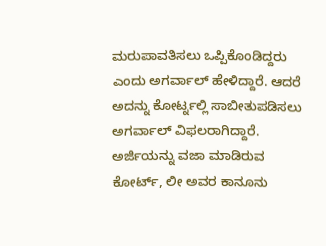ಮರುಪಾವತಿಸಲು ಒಪ್ಪಿಕೊಂಡಿದ್ದರು ಎಂದು ಅಗರ್ವಾಲ್ ಹೇಳಿದ್ದಾರೆ. ಆದರೆ ಅದನ್ನು ಕೋರ್ಟ್ನಲ್ಲಿ ಸಾಬೀತುಪಡಿಸಲು ಅಗರ್ವಾಲ್ ವಿಫಲರಾಗಿದ್ದಾರೆ.
ಅರ್ಜಿಯನ್ನು ವಜಾ ಮಾಡಿರುವ ಕೋರ್ಟ್, ಲೀ ಅವರ ಕಾನೂನು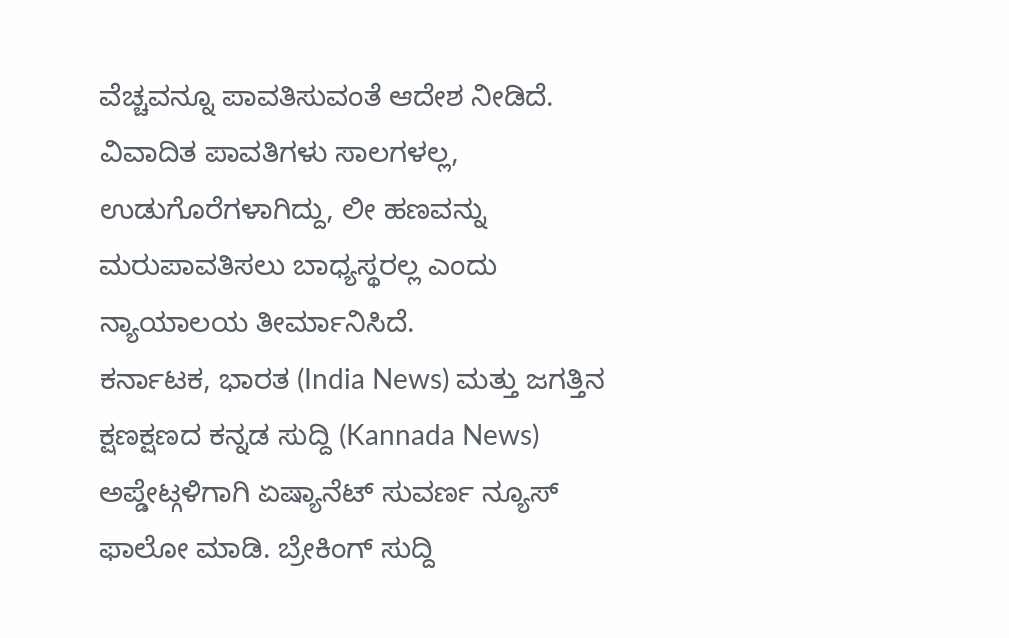ವೆಚ್ಚವನ್ನೂ ಪಾವತಿಸುವಂತೆ ಆದೇಶ ನೀಡಿದೆ. ವಿವಾದಿತ ಪಾವತಿಗಳು ಸಾಲಗಳಲ್ಲ, ಉಡುಗೊರೆಗಳಾಗಿದ್ದು, ಲೀ ಹಣವನ್ನು ಮರುಪಾವತಿಸಲು ಬಾಧ್ಯಸ್ಥರಲ್ಲ ಎಂದು ನ್ಯಾಯಾಲಯ ತೀರ್ಮಾನಿಸಿದೆ.
ಕರ್ನಾಟಕ, ಭಾರತ (India News) ಮತ್ತು ಜಗತ್ತಿನ ಕ್ಷಣಕ್ಷಣದ ಕನ್ನಡ ಸುದ್ದಿ (Kannada News) ಅಪ್ಡೇಟ್ಗಳಿಗಾಗಿ ಏಷ್ಯಾನೆಟ್ ಸುವರ್ಣ ನ್ಯೂಸ್ ಫಾಲೋ ಮಾಡಿ. ಬ್ರೇಕಿಂಗ್ ಸುದ್ದಿ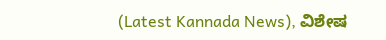(Latest Kannada News), ವಿಶೇಷ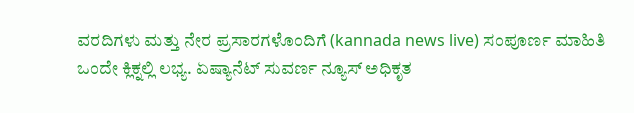ವರದಿಗಳು ಮತ್ತು ನೇರ ಪ್ರಸಾರಗಳೊಂದಿಗೆ (kannada news live) ಸಂಪೂರ್ಣ ಮಾಹಿತಿ ಒಂದೇ ಕ್ಲಿಕ್ನಲ್ಲಿ ಲಭ್ಯ. ಏಷ್ಯಾನೆಟ್ ಸುವರ್ಣ ನ್ಯೂಸ್ ಅಧಿಕೃತ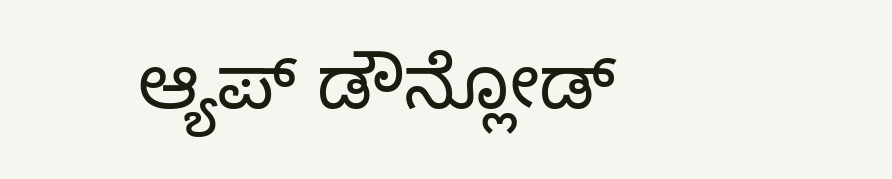ಆ್ಯಪ್ ಡೌನ್ಲೋಡ್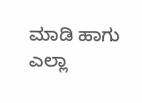ಮಾಡಿ ಹಾಗು ಎಲ್ಲಾ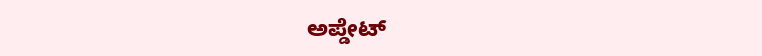ಅಪ್ಡೇಟ್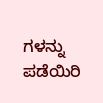ಗಳನ್ನು ಪಡೆಯಿರಿ